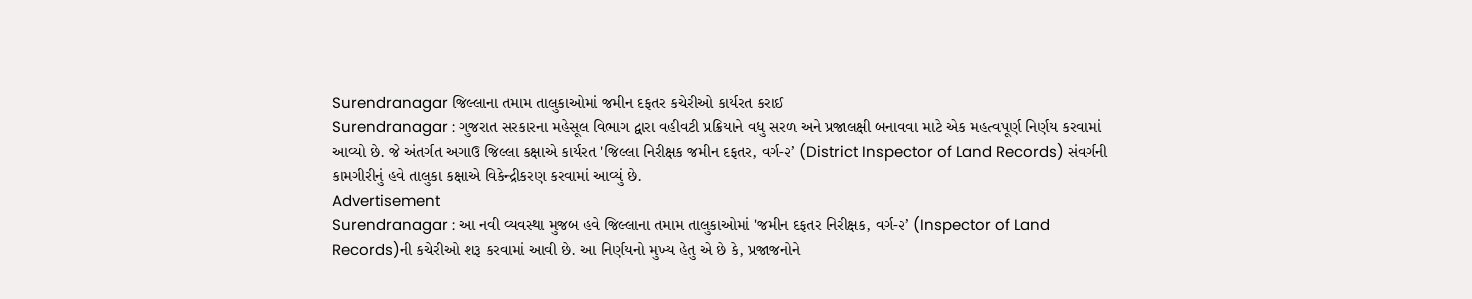Surendranagar જિલ્લાના તમામ તાલુકાઓમાં જમીન દફતર કચેરીઓ કાર્યરત કરાઈ
Surendranagar : ગુજરાત સરકારના મહેસૂલ વિભાગ દ્વારા વહીવટી પ્રક્રિયાને વધુ સરળ અને પ્રજાલક્ષી બનાવવા માટે એક મહત્વપૂર્ણ નિર્ણય કરવામાં આવ્યો છે. જે અંતર્ગત અગાઉ જિલ્લા કક્ષાએ કાર્યરત 'જિલ્લા નિરીક્ષક જમીન દફતર, વર્ગ-૨’ (District Inspector of Land Records) સંવર્ગની કામગીરીનું હવે તાલુકા કક્ષાએ વિકેન્દ્રીકરણ કરવામાં આવ્યું છે.
Advertisement
Surendranagar : આ નવી વ્યવસ્થા મુજબ હવે જિલ્લાના તમામ તાલુકાઓમાં 'જમીન દફતર નિરીક્ષક, વર્ગ-૨’ (Inspector of Land Records)ની કચેરીઓ શરૂ કરવામાં આવી છે. આ નિર્ણયનો મુખ્ય હેતુ એ છે કે, પ્રજાજનોને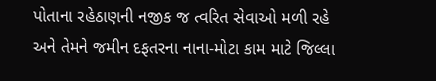પોતાના રહેઠાણની નજીક જ ત્વરિત સેવાઓ મળી રહે અને તેમને જમીન દફતરના નાના-મોટા કામ માટે જિલ્લા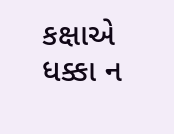કક્ષાએ ધક્કા ન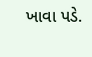ખાવા પડે.